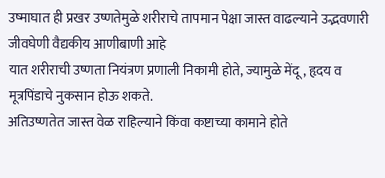उष्माघात ही प्रखर उष्णतेमुळे शरीराचे तापमान पेक्षा जास्त वाढल्याने उद्भवणारी जीवघेणी वैद्यकीय आणीबाणी आहे
यात शरीराची उष्णता नियंत्रण प्रणाली निकामी होते, ज्यामुळे मेंदू, हृदय व मूत्रपिंडाचे नुकसान होऊ शकते.
अतिउष्णतेत जास्त वेळ राहिल्याने किंवा कष्टाच्या कामाने होते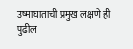उष्माघाताची प्रमुख लक्षणे ही पुढील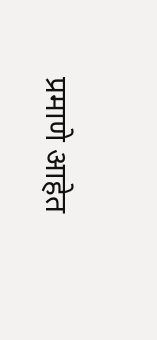प्रमाणे आहेत